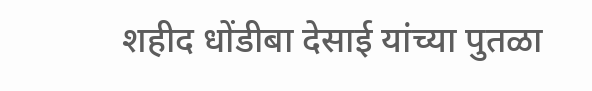शहीद धोंडीबा देसाई यांच्या पुतळा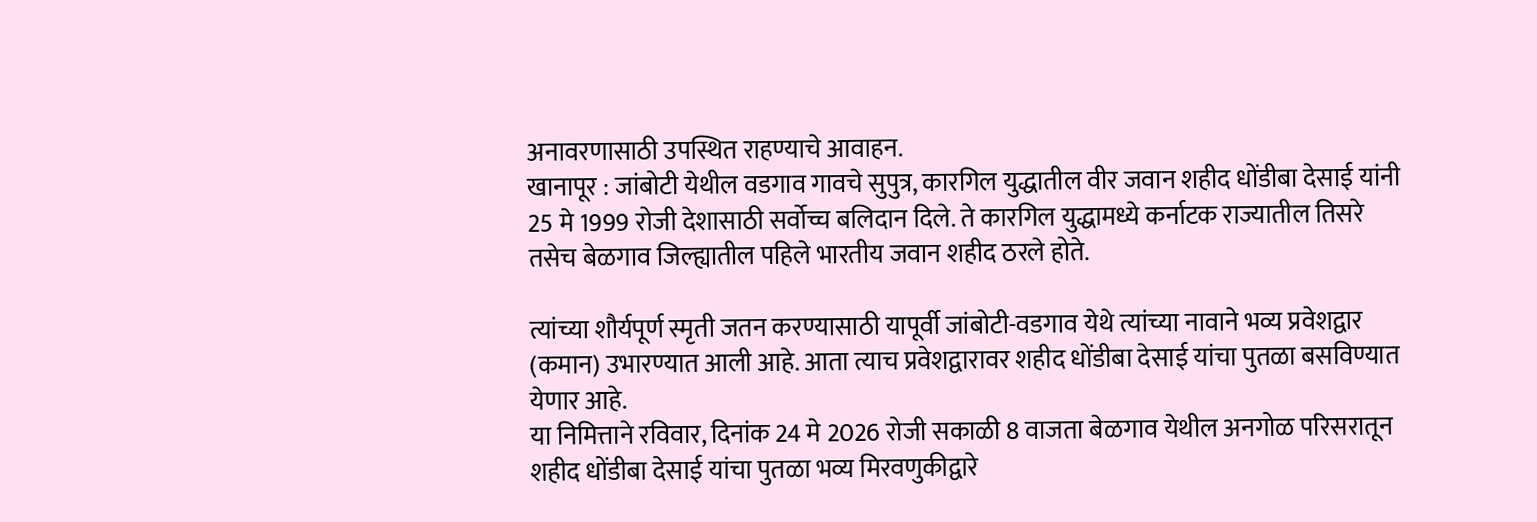अनावरणासाठी उपस्थित राहण्याचे आवाहन.
खानापूर : जांबोटी येथील वडगाव गावचे सुपुत्र, कारगिल युद्धातील वीर जवान शहीद धोंडीबा देसाई यांनी 25 मे 1999 रोजी देशासाठी सर्वोच्च बलिदान दिले. ते कारगिल युद्धामध्ये कर्नाटक राज्यातील तिसरे तसेच बेळगाव जिल्ह्यातील पहिले भारतीय जवान शहीद ठरले होते.

त्यांच्या शौर्यपूर्ण स्मृती जतन करण्यासाठी यापूर्वी जांबोटी-वडगाव येथे त्यांच्या नावाने भव्य प्रवेशद्वार (कमान) उभारण्यात आली आहे. आता त्याच प्रवेशद्वारावर शहीद धोंडीबा देसाई यांचा पुतळा बसविण्यात येणार आहे.
या निमित्ताने रविवार, दिनांक 24 मे 2026 रोजी सकाळी 8 वाजता बेळगाव येथील अनगोळ परिसरातून शहीद धोंडीबा देसाई यांचा पुतळा भव्य मिरवणुकीद्वारे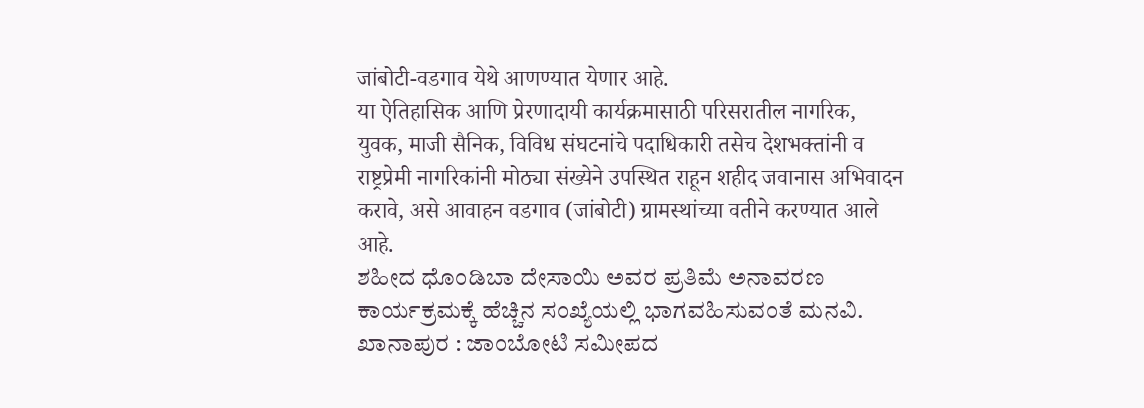जांबोटी-वडगाव येथे आणण्यात येणार आहे.
या ऐतिहासिक आणि प्रेरणादायी कार्यक्रमासाठी परिसरातील नागरिक, युवक, माजी सैनिक, विविध संघटनांचे पदाधिकारी तसेच देशभक्तांनी व राष्ट्रप्रेमी नागरिकांनी मोठ्या संख्येने उपस्थित राहून शहीद जवानास अभिवादन करावे, असे आवाहन वडगाव (जांबोटी) ग्रामस्थांच्या वतीने करण्यात आले आहे.
ಶಹೀದ ಧೊಂಡಿಬಾ ದೇಸಾಯಿ ಅವರ ಪ್ರತಿಮೆ ಅನಾವರಣ ಕಾರ್ಯಕ್ರಮಕ್ಕೆ ಹೆಚ್ಚಿನ ಸಂಖ್ಯೆಯಲ್ಲಿ ಭಾಗವಹಿಸುವಂತೆ ಮನವಿ.
ಖಾನಾಪುರ : ಜಾಂಬೋಟಿ ಸಮೀಪದ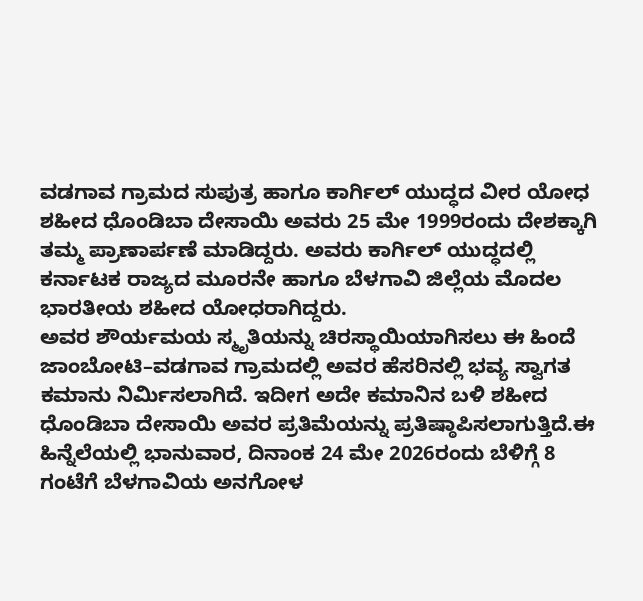ವಡಗಾವ ಗ್ರಾಮದ ಸುಪುತ್ರ ಹಾಗೂ ಕಾರ್ಗಿಲ್ ಯುದ್ಧದ ವೀರ ಯೋಧ ಶಹೀದ ಧೊಂಡಿಬಾ ದೇಸಾಯಿ ಅವರು 25 ಮೇ 1999ರಂದು ದೇಶಕ್ಕಾಗಿ ತಮ್ಮ ಪ್ರಾಣಾರ್ಪಣೆ ಮಾಡಿದ್ದರು. ಅವರು ಕಾರ್ಗಿಲ್ ಯುದ್ಧದಲ್ಲಿ ಕರ್ನಾಟಕ ರಾಜ್ಯದ ಮೂರನೇ ಹಾಗೂ ಬೆಳಗಾವಿ ಜಿಲ್ಲೆಯ ಮೊದಲ ಭಾರತೀಯ ಶಹೀದ ಯೋಧರಾಗಿದ್ದರು.
ಅವರ ಶೌರ್ಯಮಯ ಸ್ಮೃತಿಯನ್ನು ಚಿರಸ್ಥಾಯಿಯಾಗಿಸಲು ಈ ಹಿಂದೆ ಜಾಂಬೋಟಿ–ವಡಗಾವ ಗ್ರಾಮದಲ್ಲಿ ಅವರ ಹೆಸರಿನಲ್ಲಿ ಭವ್ಯ ಸ್ವಾಗತ ಕಮಾನು ನಿರ್ಮಿಸಲಾಗಿದೆ. ಇದೀಗ ಅದೇ ಕಮಾನಿನ ಬಳಿ ಶಹೀದ ಧೊಂಡಿಬಾ ದೇಸಾಯಿ ಅವರ ಪ್ರತಿಮೆಯನ್ನು ಪ್ರತಿಷ್ಠಾಪಿಸಲಾಗುತ್ತಿದೆ.ಈ ಹಿನ್ನೆಲೆಯಲ್ಲಿ ಭಾನುವಾರ, ದಿನಾಂಕ 24 ಮೇ 2026ರಂದು ಬೆಳಿಗ್ಗೆ 8 ಗಂಟೆಗೆ ಬೆಳಗಾವಿಯ ಅನಗೋಳ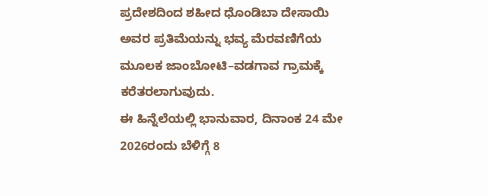ಪ್ರದೇಶದಿಂದ ಶಹೀದ ಧೊಂಡಿಬಾ ದೇಸಾಯಿ ಅವರ ಪ್ರತಿಮೆಯನ್ನು ಭವ್ಯ ಮೆರವಣಿಗೆಯ ಮೂಲಕ ಜಾಂಬೋಟಿ–ವಡಗಾವ ಗ್ರಾಮಕ್ಕೆ ಕರೆತರಲಾಗುವುದು.
ಈ ಹಿನ್ನೆಲೆಯಲ್ಲಿ ಭಾನುವಾರ, ದಿನಾಂಕ 24 ಮೇ 2026ರಂದು ಬೆಳಿಗ್ಗೆ 8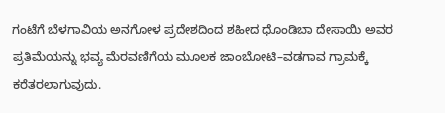ಗಂಟೆಗೆ ಬೆಳಗಾವಿಯ ಅನಗೋಳ ಪ್ರದೇಶದಿಂದ ಶಹೀದ ಧೊಂಡಿಬಾ ದೇಸಾಯಿ ಅವರ ಪ್ರತಿಮೆಯನ್ನು ಭವ್ಯ ಮೆರವಣಿಗೆಯ ಮೂಲಕ ಜಾಂಬೋಟಿ–ವಡಗಾವ ಗ್ರಾಮಕ್ಕೆ ಕರೆತರಲಾಗುವುದು.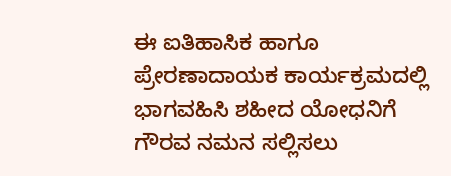ಈ ಐತಿಹಾಸಿಕ ಹಾಗೂ ಪ್ರೇರಣಾದಾಯಕ ಕಾರ್ಯಕ್ರಮದಲ್ಲಿ ಭಾಗವಹಿಸಿ ಶಹೀದ ಯೋಧನಿಗೆ ಗೌರವ ನಮನ ಸಲ್ಲಿಸಲು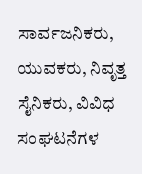ಸಾರ್ವಜನಿಕರು, ಯುವಕರು, ನಿವೃತ್ತ ಸೈನಿಕರು, ವಿವಿಧ ಸಂಘಟನೆಗಳ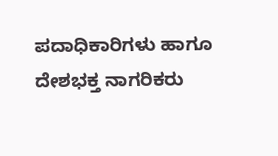ಪದಾಧಿಕಾರಿಗಳು ಹಾಗೂ ದೇಶಭಕ್ತ ನಾಗರಿಕರು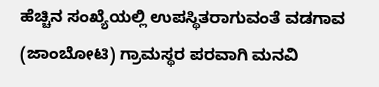ಹೆಚ್ಚಿನ ಸಂಖ್ಯೆಯಲ್ಲಿ ಉಪಸ್ಥಿತರಾಗುವಂತೆ ವಡಗಾವ (ಜಾಂಬೋಟಿ) ಗ್ರಾಮಸ್ಥರ ಪರವಾಗಿ ಮನವಿ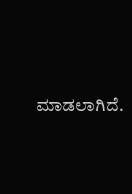ಮಾಡಲಾಗಿದೆ.